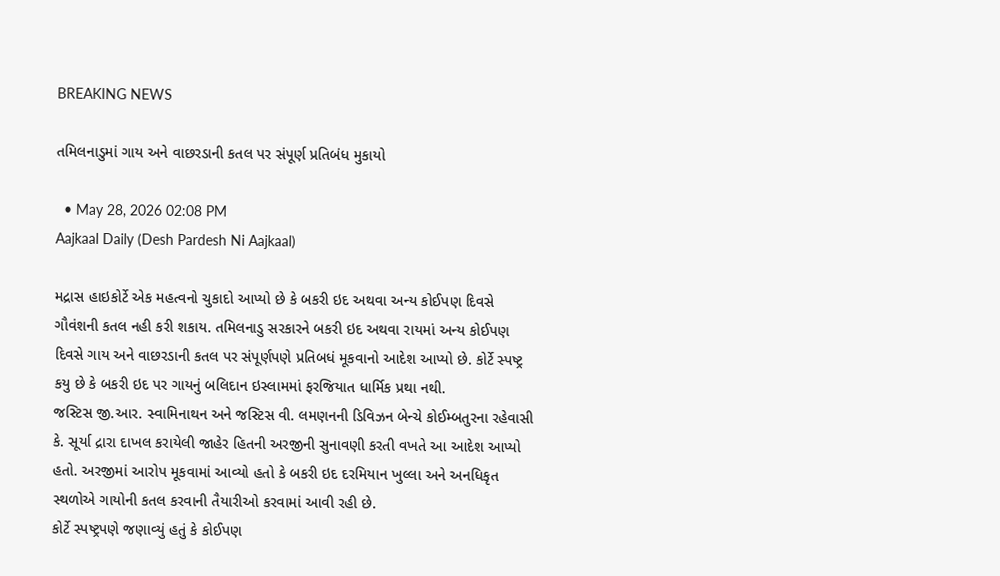BREAKING NEWS

તમિલનાડુમાં ગાય અને વાછરડાની કતલ પર સંપૂર્ણ પ્રતિબંધ મુકાયો

  • May 28, 2026 02:08 PM
Aajkaal Daily (Desh Pardesh Ni Aajkaal)

મદ્રાસ હાઇકોર્ટે એક મહત્વનો ચુકાદો આપ્યો છે કે બકરી ઇદ અથવા અન્ય કોઈપણ દિવસે ગૌવંશની કતલ નહી કરી શકાય. તમિલનાડુ સરકારને બકરી ઇદ અથવા રાયમાં અન્ય કોઈપણ દિવસે ગાય અને વાછરડાની કતલ પર સંપૂર્ણપણે પ્રતિબધં મૂકવાનો આદેશ આપ્યો છે. કોર્ટે સ્પષ્ટ્ર કયુ છે કે બકરી ઇદ પર ગાયનું બલિદાન ઇસ્લામમાં ફરજિયાત ધાર્મિક પ્રથા નથી.
જસ્ટિસ જી.આર. સ્વામિનાથન અને જસ્ટિસ વી. લમણનની ડિવિઝન બેન્ચે કોઈમ્બતુરના રહેવાસી કે. સૂર્યા દ્રારા દાખલ કરાયેલી જાહેર હિતની અરજીની સુનાવણી કરતી વખતે આ આદેશ આપ્યો હતો. અરજીમાં આરોપ મૂકવામાં આવ્યો હતો કે બકરી ઇદ દરમિયાન ખુલ્લા અને અનધિકૃત સ્થળોએ ગાયોની કતલ કરવાની તૈયારીઓ કરવામાં આવી રહી છે.
કોર્ટે સ્પષ્ટ્રપણે જણાવ્યું હતું કે કોઈપણ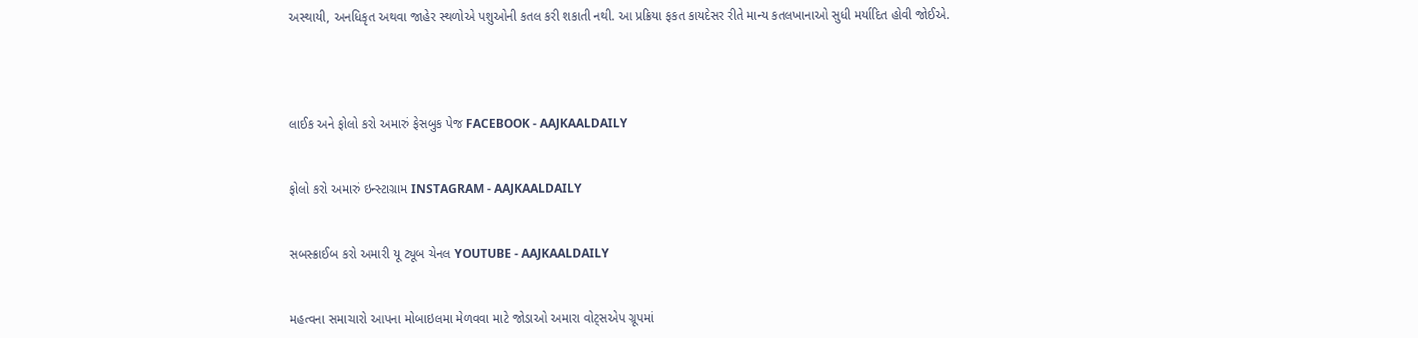અસ્થાયી, અનધિકૃત અથવા જાહેર સ્થળોએ પશુઓની કતલ કરી શકાતી નથી. આ પ્રક્રિયા ફકત કાયદેસર રીતે માન્ય કતલખાનાઓ સુધી મર્યાદિત હોવી જોઈએ.




લાઈક અને ફોલો કરો અમારું ફેસબુક પેજ FACEBOOK - AAJKAALDAILY


ફોલો કરો અમારું ઇન્સ્ટાગ્રામ INSTAGRAM - AAJKAALDAILY


સબસ્ક્રાઈબ કરો અમારી યૂ ટ્યૂબ ચેનલ YOUTUBE - AAJKAALDAILY


મહત્વના સમાચારો આપના મોબાઇલમા મેળવવા માટે જોડાઓ અમારા વોટ્સએપ ગ્રૂપમાં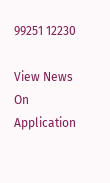99251 12230

View News On Application